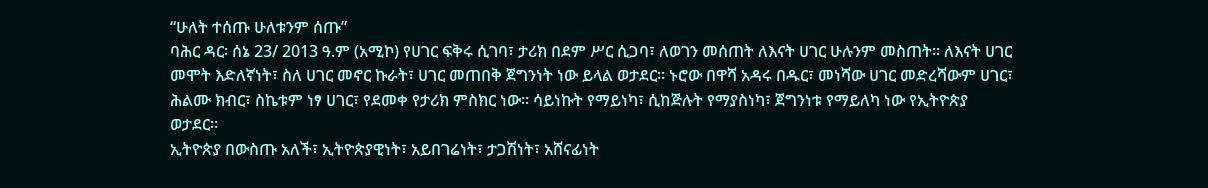“ሁለት ተሰጡ ሁለቱንም ሰጡ”
ባሕር ዳር፡ ሰኔ 23/ 2013 ዓ.ም (አሚኮ) የሀገር ፍቅሩ ሲገባ፣ ታሪክ በደም ሥር ሲጋባ፣ ለወገን መሰጠት ለእናት ሀገር ሁሉንም መስጠት። ለእናት ሀገር መሞት እድለኛነት፣ ስለ ሀገር መኖር ኩራት፣ ሀገር መጠበቅ ጀግንነት ነው ይላል ወታደር። ኑሮው በዋሻ አዳሩ በዱር፣ መነሻው ሀገር መድረሻውም ሀገር፣ ሕልሙ ክብር፣ ስኬቱም ነፃ ሀገር፣ የደመቀ የታሪክ ምስክር ነው። ሳይነኩት የማይነካ፣ ሲከጅሉት የማያስነካ፣ ጀግንነቱ የማይለካ ነው የኢትዮጵያ ወታደር።
ኢትዮጵያ በውስጡ አለች፣ ኢትዮጵያዊነት፣ አይበገሬነት፣ ታጋሽነት፣ አሸናፊነት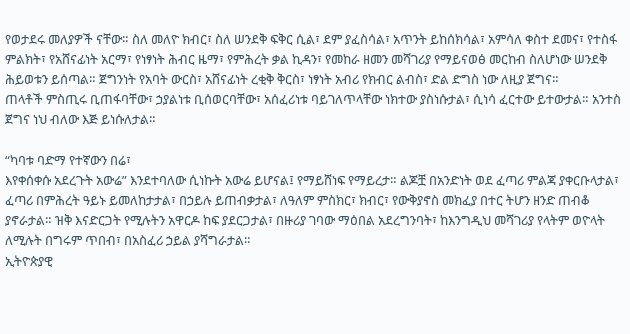የወታደሩ መለያዎች ናቸው። ስለ መለዮ ክብር፣ ስለ ሠንደቅ ፍቅር ሲል፣ ደም ያፈስሳል፣ አጥንት ይከሰክሳል፣ አምሳለ ቀስተ ደመና፣ የተስፋ ምልክት፣ የአሸናፊነት አርማ፣ የነፃነት ሕብር ዜማ፣ የምሕረት ቃል ኪዳን፣ የመከራ ዘመን መሻገሪያ የማይናወፅ መርከብ ስለሆነው ሠንደቅ ሕይወቱን ይሰጣል። ጀግንነት የአባት ውርስ፣ አሸናፊነት ረቂቅ ቅርስ፣ ነፃነት አብሪ የክብር ልብስ፣ ድል ድግስ ነው ለዚያ ጀግና።
ጠላቶች ምስጢሩ ቢጠፋባቸው፣ ኃያልነቱ ቢሰወርባቸው፣ አሰፈሪነቱ ባይገለጥላቸው ነክተው ያስነሱታል፣ ሲነሳ ፈርተው ይተውታል። አንተስ ጀግና ነህ ብለው እጅ ይነሱለታል።

“ካባቱ ባድማ የተኛውን በሬ፣
እየቀሰቀሱ አደረጉት አውሬ” እንደተባለው ሲነኩት አውሬ ይሆናል፤ የማይሸነፍ የማይረታ። ልጆቿ በአንድነት ወደ ፈጣሪ ምልጃ ያቀርቡላታል፣ ፈጣሪ በምሕረት ዓይኑ ይመለከታታል፣ በኃይሉ ይጠብቃታል፣ ለዓለም ምስክር፣ ክብር፣ የውቅያኖስ መክፈያ በተር ትሆን ዘንድ ጠብቆ ያኖራታል። ዝቅ እናድርጋት የሚሉትን አዋርዶ ከፍ ያደርጋታል፣ በዙሪያ ገባው ማዕበል አደረግንባት፣ ከእንግዲህ መሻገሪያ የላትም ወዮላት ለሚሉት በግሩም ጥበብ፣ በአስፈሪ ኃይል ያሻግራታል።
ኢትዮጵያዊ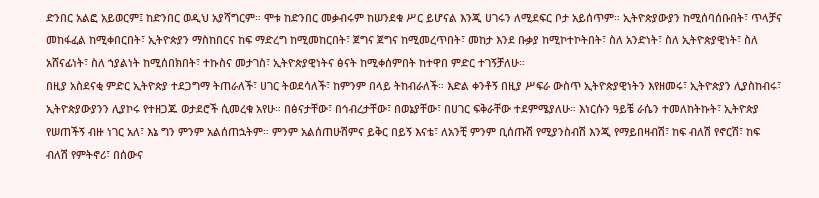ድንበር አልፎ አይወርም፤ ከድንበር ወዲህ አያሻግርም። ሞቱ ከድንበር መቃብሩም ከሠንደቁ ሥር ይሆናል እንጂ ሀገሩን ለሚደፍር ቦታ አይሰጥም። ኢትዮጵያውያን ከሚሰባሰቡበት፣ ጥላቻና መከፋፈል ከሚቀበርበት፣ ኢትዮጵያን ማስከበርና ከፍ ማድረግ ከሚመከርበት፣ ጀግና ጀግና ከሚመረጥበት፣ መከታ እንደ ቡቃያ ከሚኮተኮትበት፣ ስለ አንድነት፣ ስለ ኢትዮጵያዊነት፣ ስለ አሸናፊነት፣ ስለ ኀያልነት ከሚሰበክበት፣ ተኩስና መታገስ፣ ኢትዮጵያዊነትና ፅናት ከሚቀሰምበት ከተዋበ ምድር ተገኝቻለሁ።
በዚያ አስደናቂ ምድር ኢትዮጵያ ተደጋግማ ትጠራለች፣ ሀገር ትወደሳለች፣ ከምንም በላይ ትከብራለች። እድል ቀንቶኝ በዚያ ሥፍራ ውስጥ ኢትዮጵያዊነትን እየዘመሩ፣ ኢትዮጵያን ሊያስከብሩ፣ ኢትዮጵያውያንን ሊያኮሩ የተዘጋጁ ወታደሮች ሲመረቁ አየሁ። በፅናታቸው፣ በኅብረታቸው፣ በወኔያቸው፣ በሀገር ፍቅራቸው ተደምሜያለሁ። እነርሱን ዓይቼ ራሴን ተመለከትኩት፣ ኢትዮጵያ የሠጠችኝ ብዙ ነገር አለ፣ እኔ ግን ምንም አልሰጠኋትም። ምንም አልሰጠሁሽምና ይቅር በይኝ እናቴ፣ ለአንቺ ምንም ቢሰጡሽ የሚያንስብሽ እንጂ የማይበዛብሽ፣ ከፍ ብለሽ የኖርሽ፣ ከፍ ብለሽ የምትኖሪ፣ በሰውና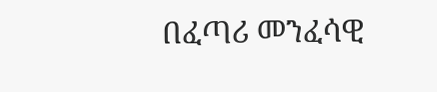በፈጣሪ መንፈሳዊ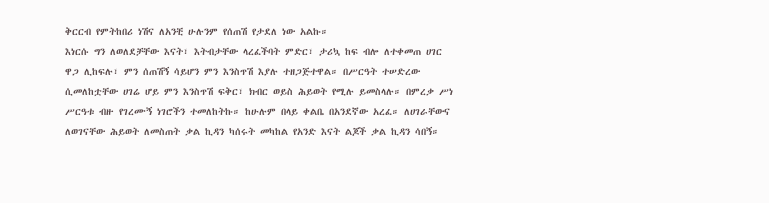ቅርርብ የምትከበሪ ነሽና ለአንቺ ሁሉንም የሰጠሽ የታደለ ነው አልኩ።
እነርሱ ግን ለወለደቻቸው እናት፣ እትብታቸው ላረፈችባት ምድር፣ ታሪኳ ከፍ ብሎ ለተቀመጠ ሀገር ዋጋ ሊከፍሉ፣ ምን ሰጠሽኝ ሳይሆን ምን እንስጥሽ እያሉ ተዘጋጅተዋል። በሥርዓት ተሠድረው ሲመለከቷቸው ሀገሬ ሆይ ምን እንስጥሽ ፍቅር፣ ክብር ወይስ ሕይወት የሚሉ ይመስላሉ። በምረቃ ሥነ ሥርዓቱ ብዙ የገረሙኝ ነገሮችን ተመለከትኩ። ከሁሉም በላይ ቀልቤ በአንደኛው አረፈ። ለሀገራቸውና ለወገናቸው ሕይወት ለመስጠት ቃል ኪዳን ካሰሩት መካከል የአንድ እናት ልጆች ቃል ኪዳን ሳበኝ።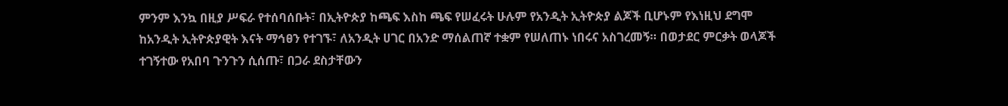ምንም እንኳ በዚያ ሥፍራ የተሰባሰቡት፣ በኢትዮጵያ ከጫፍ እስከ ጫፍ የሠፈሩት ሁሉም የአንዲት ኢትዮጵያ ልጆች ቢሆኑም የእነዚህ ደግሞ ከአንዲት ኢትዮጵያዊት እናት ማኅፀን የተገኙ፣ ለአንዲት ሀገር በአንድ ማሰልጠኛ ተቋም የሠለጠኑ ነበሩና አስገረመኝ። በወታደር ምርቃት ወላጆች ተገኝተው የአበባ ጉንጉን ሲሰጡ፣ በጋራ ደስታቸውን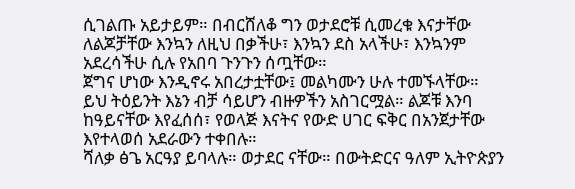ሲገልጡ አይታይም። በብርሸለቆ ግን ወታደሮቹ ሲመረቁ እናታቸው ለልጆቻቸው እንኳን ለዚህ በቃችሁ፣ እንኳን ደስ አላችሁ፣ እንኳንም አደረሳችሁ ሲሉ የአበባ ጉንጉን ሰጧቸው።
ጀግና ሆነው እንዲኖሩ አበረታቷቸው፤ መልካሙን ሁሉ ተመኙላቸው።
ይህ ትዕይንት እኔን ብቻ ሳይሆን ብዙዎችን አስገርሟል። ልጆቹ እንባ ከዓይናቸው እየፈሰሰ፣ የወላጅ እናትና የውድ ሀገር ፍቅር በአንጀታቸው እየተላወሰ አደራውን ተቀበሉ።
ሻለቃ ፅጌ አርዓያ ይባላሉ። ወታደር ናቸው። በውትድርና ዓለም ኢትዮጵያን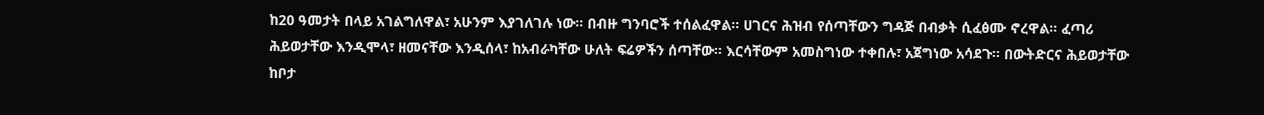ከ20 ዓመታት በላይ አገልግለዋል፣ አሁንም እያገለገሉ ነው። በብዙ ግንባሮች ተሰልፈዋል። ሀገርና ሕዝብ የሰጣቸውን ግዳጅ በብቃት ሲፈፅሙ ኖረዋል። ፈጣሪ ሕይወታቸው እንዲሞላ፣ ዘመናቸው እንዲሰላ፣ ከአብራካቸው ሁለት ፍሬዎችን ሰጣቸው። እርሳቸውም አመስግነው ተቀበሉ፣ አጀግነው አሳደጉ። በውትድርና ሕይወታቸው ከቦታ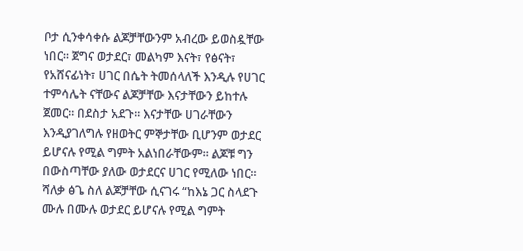ቦታ ሲንቀሳቀሱ ልጆቻቸውንም አብረው ይወስዷቸው ነበር። ጀግና ወታደር፣ መልካም እናት፣ የፅናት፣ የአሸናፊነት፣ ሀገር በሴት ትመሰላለች እንዲሉ የሀገር ተምሳሌት ናቸውና ልጆቻቸው እናታቸውን ይከተሉ ጀመር። በደስታ አደጉ። እናታቸው ሀገራቸውን እንዲያገለግሉ የዘወትር ምኞታቸው ቢሆንም ወታደር ይሆናሉ የሚል ግምት አልነበራቸውም። ልጆቹ ግን በውስጣቸው ያለው ወታደርና ሀገር የሚለው ነበር።
ሻለቃ ፅጌ ስለ ልጆቻቸው ሲናገሩ “ከእኔ ጋር ስላደጉ ሙሉ በሙሉ ወታደር ይሆናሉ የሚል ግምት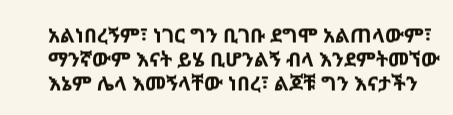አልነበረኝም፣ ነገር ግን ቢገቡ ደግሞ አልጠላውም፣ ማንኛውም እናት ይሄ ቢሆንልኝ ብላ እንደምትመኘው እኔም ሌላ እመኝላቸው ነበረ፣ ልጆቹ ግን እናታችን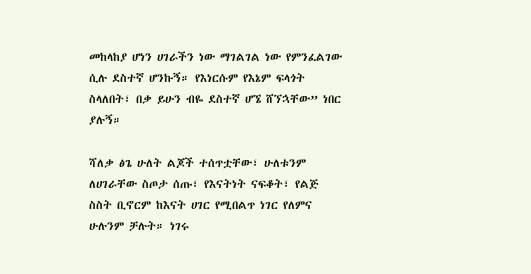መከላከያ ሆነን ሀገራችን ነው ማገልገል ነው የምንፈልገው ሲሉ ደስተኛ ሆንኩኝ። የእነርሱም የእኔም ፍላጎት ስላለበት፣ በቃ ይሁን ብዬ ደስተኛ ሆኜ ሸኘኋቸው” ነበር ያሉኝ።

ሻለቃ ፅጌ ሁለት ልጆች ተሰጥቷቸው፣ ሁለቱንም ለሀገራቸው ስጦታ ሰጡ፣ የእናትነት ናፍቆት፣ የልጅ ስስት ቢኖርም ከእናት ሀገር የሚበልጥ ነገር የለምና ሁሉንም ቻሉት። ነገሩ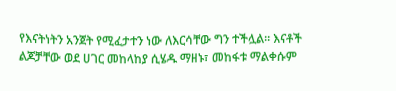የእናትነትን አንጀት የሚፈታተን ነው ለእርሳቸው ግን ተችሏል። እናቶች ልጆቻቸው ወደ ሀገር መከላከያ ሲሄዱ ማዘኑ፣ መከፋቱ ማልቀሱም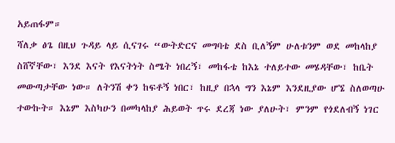አይጠፋም።
ሻለቃ ፅጌ በዚህ ጉዳይ ላይ ሲናገሩ “ውትድርና መግባቴ ደስ ቢለኝም ሁለቱንም ወደ መከላከያ ስሸኛቸው፣ እንደ እናት የእናትነት ስሜት ነበረኝ፣ መከፋቴ ከእኔ ተለይተው መሄዳቸው፣ ከቤት መውጣታቸው ነው። ለትንሽ ቀን ከፍቶኝ ነበር፣ ከዚያ በኋላ ግን እኔም እንደዚያው ሆኜ ስለወጣሁ ተውኩት። እኔም እስካሁን በመካላከያ ሕይወት ጥሩ ደረጃ ነው ያለሁት፣ ምንም የጎደለብኝ ነገር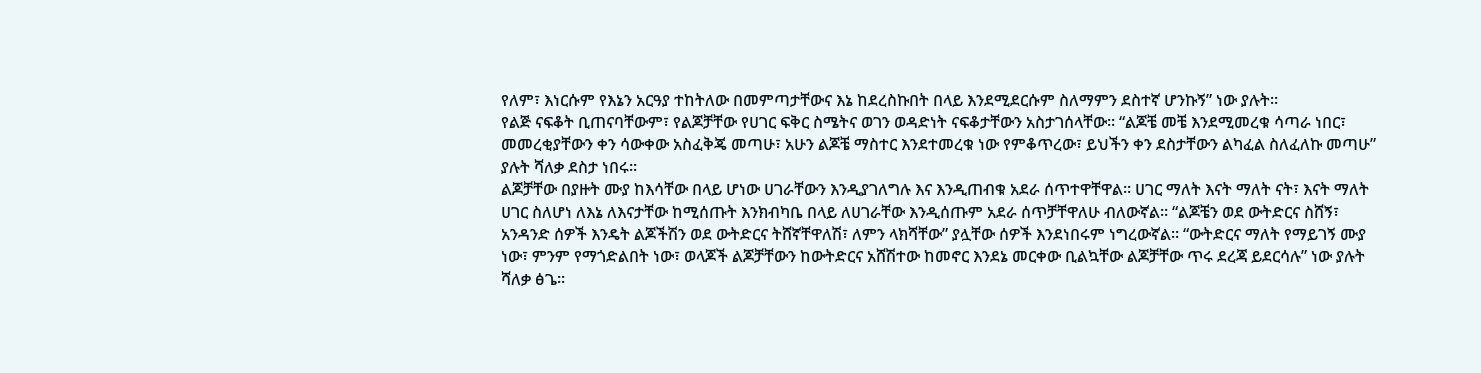የለም፣ እነርሱም የእኔን አርዓያ ተከትለው በመምጣታቸውና እኔ ከደረስኩበት በላይ እንደሚደርሱም ስለማምን ደስተኛ ሆንኩኝ” ነው ያሉት።
የልጅ ናፍቆት ቢጠናባቸውም፣ የልጆቻቸው የሀገር ፍቅር ስሜትና ወገን ወዳድነት ናፍቆታቸውን አስታገሰላቸው። “ልጆቼ መቼ እንደሚመረቁ ሳጣራ ነበር፣ መመረቂያቸውን ቀን ሳውቀው አስፈቅጄ መጣሁ፣ አሁን ልጆቼ ማስተር እንደተመረቁ ነው የምቆጥረው፣ ይህችን ቀን ደስታቸውን ልካፈል ስለፈለኩ መጣሁ” ያሉት ሻለቃ ደስታ ነበሩ።
ልጆቻቸው በያዙት ሙያ ከእሳቸው በላይ ሆነው ሀገራቸውን እንዲያገለግሉ እና እንዲጠብቁ አደራ ሰጥተዋቸዋል። ሀገር ማለት እናት ማለት ናት፣ እናት ማለት ሀገር ስለሆነ ለእኔ ለእናታቸው ከሚሰጡት እንክብካቤ በላይ ለሀገራቸው እንዲሰጡም አደራ ሰጥቻቸዋለሁ ብለውኛል። “ልጆቼን ወደ ውትድርና ስሸኝ፣ አንዳንድ ሰዎች እንዴት ልጆችሽን ወደ ውትድርና ትሸኛቸዋለሽ፣ ለምን ላክሻቸው” ያሏቸው ሰዎች እንደነበሩም ነግረውኛል። “ውትድርና ማለት የማይገኝ ሙያ ነው፣ ምንም የማጎድልበት ነው፣ ወላጆች ልጆቻቸውን ከውትድርና አሸሽተው ከመኖር እንደኔ መርቀው ቢልኳቸው ልጆቻቸው ጥሩ ደረጃ ይደርሳሉ” ነው ያሉት ሻለቃ ፅጌ።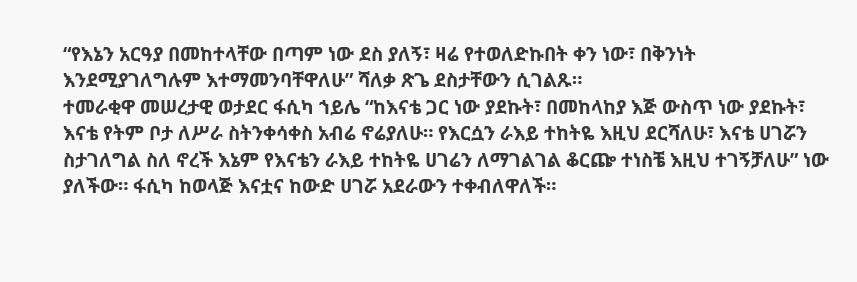“የእኔን አርዓያ በመከተላቸው በጣም ነው ደስ ያለኝ፣ ዛሬ የተወለድኩበት ቀን ነው፣ በቅንነት እንደሚያገለግሉም እተማመንባቸዋለሁ” ሻለቃ ጽጌ ደስታቸውን ሲገልጹ።
ተመራቂዋ መሠረታዊ ወታደር ፋሲካ ኀይሌ “ከእናቴ ጋር ነው ያደኩት፣ በመከላከያ እጅ ውስጥ ነው ያደኩት፣ እናቴ የትም ቦታ ለሥራ ስትንቀሳቀስ አብሬ ኖሬያለሁ። የእርሷን ራእይ ተከትዬ እዚህ ደርሻለሁ፣ እናቴ ሀገሯን ስታገለግል ስለ ኖረች እኔም የእናቴን ራእይ ተከትዬ ሀገሬን ለማገልገል ቆርጬ ተነስቼ እዚህ ተገኝቻለሁ” ነው ያለችው። ፋሲካ ከወላጅ እናቷና ከውድ ሀገሯ አደራውን ተቀብለዋለች።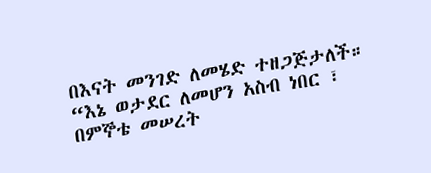በእናት መንገድ ለመሄድ ተዘጋጅታለች።
“እኔ ወታደር ለመሆን አስብ ነበር ፣ በምኞቴ መሠረት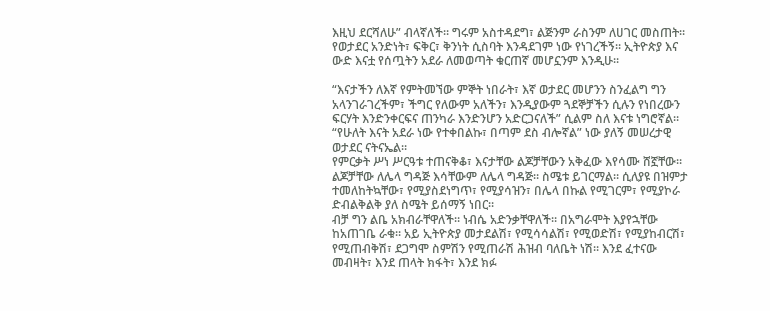እዚህ ደርሻለሁ” ብላኛለች። ግሩም አስተዳደግ፣ ልጅንም ራስንም ለሀገር መስጠት።
የወታደር አንድነት፣ ፍቅር፣ ቅንነት ሲስባት እንዳደገም ነው የነገረችኝ። ኢትዮጵያ እና ውድ እናቷ የሰጧትን አደራ ለመወጣት ቁርጠኛ መሆኗንም እንዲሁ።

“እናታችን ለእኛ የምትመኘው ምኞት ነበራት፣ እኛ ወታደር መሆንን ስንፈልግ ግን አላንገራገረችም፣ ችግር የለውም አለችን፣ እንዲያውም ጓደኞቻችን ሲሉን የነበረውን ፍርሃት እንድንቀርፍና ጠንካራ እንድንሆን አድርጋናለች” ሲልም ስለ እናቱ ነግሮኛል። “የሁለት እናት አደራ ነው የተቀበልኩ፣ በጣም ደስ ብሎኛል” ነው ያለኝ መሠረታዊ ወታደር ናትናኤል።
የምርቃት ሥነ ሥርዓቱ ተጠናቅቆ፣ እናታቸው ልጆቻቸውን አቅፈው እየሳሙ ሸኟቸው። ልጆቻቸው ለሌላ ግዳጅ እሳቸውም ለሌላ ግዳጅ። ስሜቱ ይገርማል። ሲለያዩ በዝምታ ተመለከትኳቸው፣ የሚያስደነግጥ፣ የሚያሳዝን፣ በሌላ በኩል የሚገርም፣ የሚያኮራ ድብልቅልቅ ያለ ስሜት ይሰማኝ ነበር።
ብቻ ግን ልቤ አክብራቸዋለች። ነብሴ አድንቃቸዋለች። በአግራሞት እያየኋቸው ከአጠገቤ ራቁ። አይ ኢትዮጵያ መታደልሽ፣ የሚሳሳልሽ፣ የሚወድሽ፣ የሚያከብርሽ፣ የሚጠብቅሽ፣ ደጋግሞ ስምሽን የሚጠራሽ ሕዝብ ባለቤት ነሽ። እንደ ፈተናው መብዛት፣ እንደ ጠላት ክፋት፣ እንደ ክፉ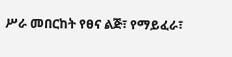ሥራ መበርከት የፀና ልጅ፣ የማይፈራ፣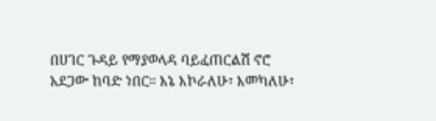በሀገር ጉዳይ የማያወላዳ ባይፈጠርልሽ ኖሮ አደጋው ከባድ ነበር። እኔ እኮራለሁ፣ እመካለሁ፣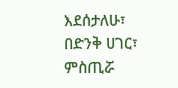እደሰታለሁ፣ በድንቅ ሀገር፣ ምስጢሯ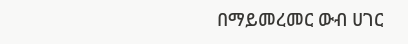በማይመረመር ውብ ሀገር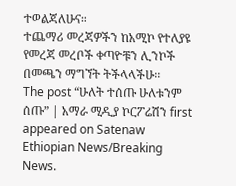ተወልጃለሁና።
ተጨማሪ መረጃዎችን ከአሚኮ የተለያዩ የመረጃ መረቦች ቀጣዮቹን ሊንኮች በመጫን ማግኘት ትችላላችሁ፡፡
The post “ሁለት ተሰጡ ሁለቱንም ሰጡ” | አማራ ሚዲያ ኮርፖሬሽን first appeared on Satenaw Ethiopian News/Breaking News.